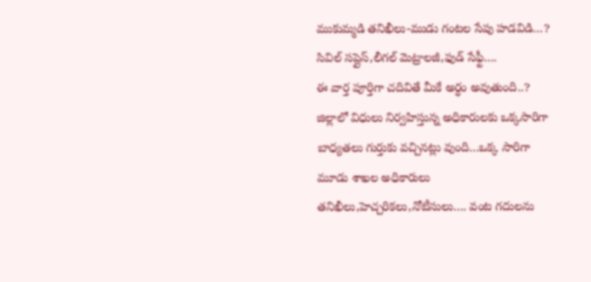ముకుమ్మడి తనిఖీలు-ముడు గంటల సేపు హడవిడి…?
సివిల్ సప్లైస్,లీగల్ మెట్రాలజీ,ఫుడ్ సేఫ్టీ….
ఈ వార్త పూర్తిగా చదివితే మీకే అర్ధం అవుతుంది..?
జిల్లాలో విధులు నిర్వహిస్తున్న అధికారులకు ఒక్కసారిగా బాధ్యతలు గుర్తుకు వచ్చినట్లు వుంది…ఒక్క సారిగా మూడు శాఖల అధికారులు తనిఖీలు,హెచ్చరికలు,నోటీసులు…. వంట గదులను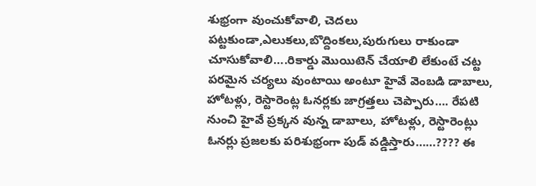శుభ్రంగా వుంచుకోవాలి, చెదలు పట్టకుండా,ఎలుకలు,బొద్దింకలు,పురుగులు రాకుండా చూసుకోవాలి….రికార్డు మొయిటెన్ చేయాలి లేకుంటే చట్ట పరమైన చర్యలు వుంటాయి అంటూ హైవే వెంబడి డాబాలు, హోటళ్లు, రెస్టారెంట్ల ఓనర్లకు జాగ్రత్తలు చెప్పారు…. రేపటి నుంచి హైవే ప్రక్కన వున్న డాబాలు, హోటళ్లు, రెస్టారెంట్లు ఓనర్లు ప్రజలకు పరిశుభ్రంగా పుడ్ వడ్డిస్తారు……???? ఈ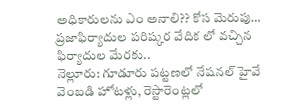అధికారులను ఎం అనాలి?? కోస మెరుపు… ప్రజాఫిర్యాదుల పరిష్కర వేదిక లో వచ్చిన ఫిర్యాదుల మేరకు..
నెల్లూరు: గూడూరు పట్టణలో నేషనల్ హైవే వెంబడి హోటళ్లు, రెస్టారెంట్లలో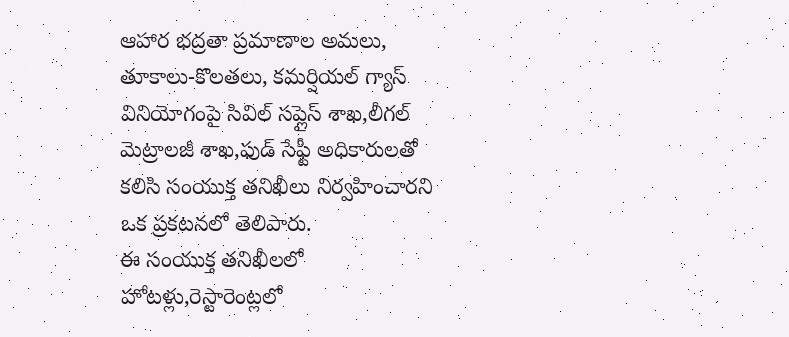ఆహార భద్రతా ప్రమాణాల అమలు, తూకాలు-కొలతలు, కమర్షియల్ గ్యాస్ వినియోగంపై సివిల్ సప్లైస్ శాఖ,లీగల్ మెట్రాలజీ శాఖ,ఫుడ్ సేఫ్టీ అధికారులతో కలిసి సంయుక్త తనిఖీలు నిర్వహించారని ఒక ప్రకటనలో తెలిపారు.
ఈ సంయుక్త తనిఖీలలో హోటళ్లు,రెస్టారెంట్లలో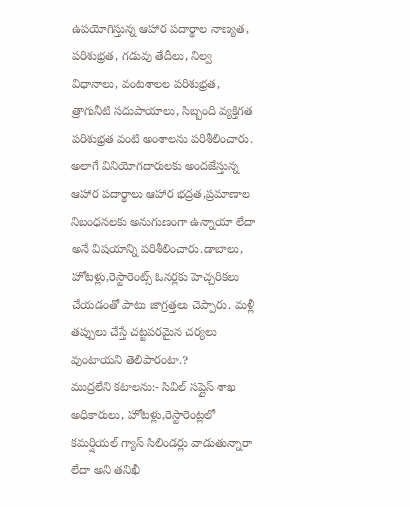ఉపయోగిస్తున్న ఆహార పదార్థాల నాణ్యత, పరిశుభ్రత, గడువు తేదీలు, నిల్వ విధానాలు, వంటశాలల పరిశుభ్రత, త్రాగునీటి సదుపాయాలు, సిబ్బంది వ్యక్తిగత పరిశుభ్రత వంటి అంశాలను పరిశీలించారు. అలాగే వినియోగదారులకు అందజేస్తున్న ఆహార పదార్థాలు ఆహార భద్రత,ప్రమాణాల నిబంధనలకు అనుగుణంగా ఉన్నాయా లేదా అనే విషయాన్ని పరిశీలించారు.డాబాలు, హోటళ్లు,రెస్టారెంట్స్ ఓనర్లకు హెచ్చరికలు చేయడంతో పాటు జాగ్రత్తలు చెప్పారు. మళ్లీ తప్పులు చేస్తే చట్టపరమైన చర్యలు వుంటాయని తెలిపారంటా.?
ముద్రలేని కటాలను:- సివిల్ సప్లైస్ శాఖ అధికారులు, హోటళ్లు,రెస్టారెంట్లలో కమర్షియల్ గ్యాస్ సిలిండర్లు వాడుతున్నారా లేదా అని తనిఖీ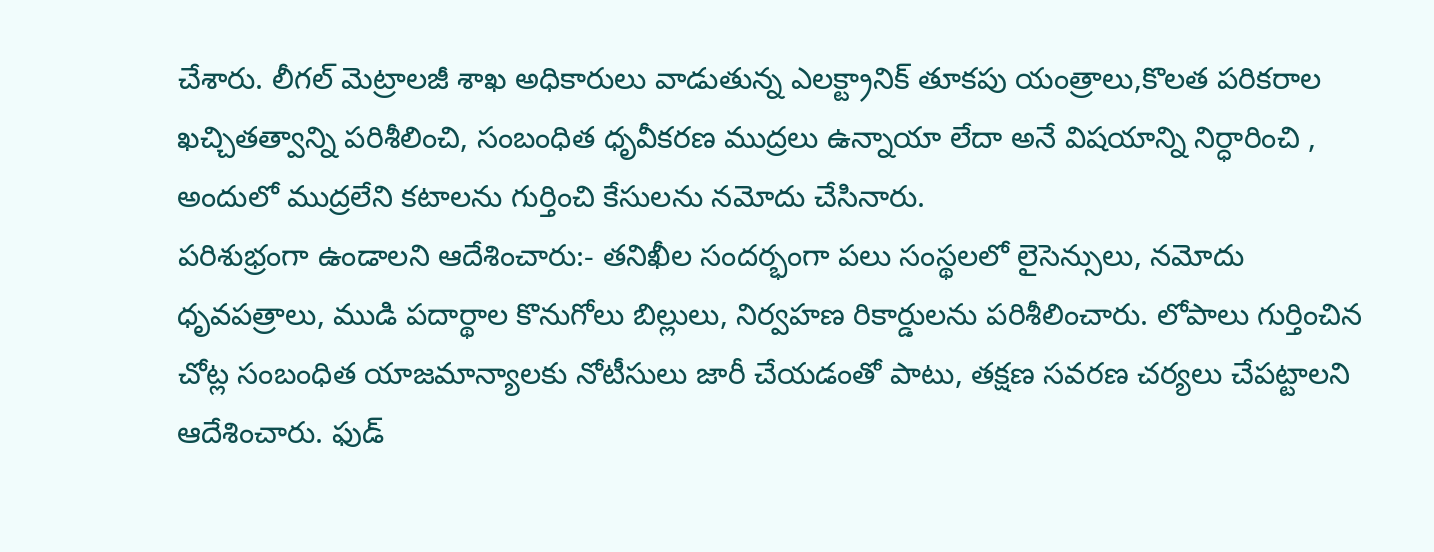చేశారు. లీగల్ మెట్రాలజీ శాఖ అధికారులు వాడుతున్న ఎలక్ట్రానిక్ తూకపు యంత్రాలు,కొలత పరికరాల ఖచ్చితత్వాన్ని పరిశీలించి, సంబంధిత ధృవీకరణ ముద్రలు ఉన్నాయా లేదా అనే విషయాన్ని నిర్ధారించి , అందులో ముద్రలేని కటాలను గుర్తించి కేసులను నమోదు చేసినారు.
పరిశుభ్రంగా ఉండాలని ఆదేశించారు:- తనిఖీల సందర్భంగా పలు సంస్థలలో లైసెన్సులు, నమోదు ధృవపత్రాలు, ముడి పదార్థాల కొనుగోలు బిల్లులు, నిర్వహణ రికార్డులను పరిశీలించారు. లోపాలు గుర్తించిన చోట్ల సంబంధిత యాజమాన్యాలకు నోటీసులు జారీ చేయడంతో పాటు, తక్షణ సవరణ చర్యలు చేపట్టాలని ఆదేశించారు. ఫుడ్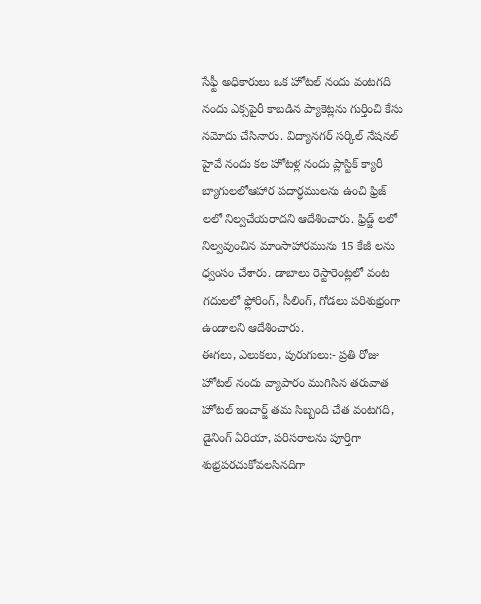సేఫ్టీ అధికారులు ఒక హోటల్ నందు వంటగది నందు ఎక్సపైరీ కాబడిన ప్యాకెట్లను గుర్తించి కేసు నమోదు చేసినారు. విద్యానగర్ సర్కిల్ నేషనల్ హైవే నందు కల హోటళ్ల నందు ప్లాస్టిక్ క్యారీ బ్యాగులలోఆహార పదార్ధములను ఉంచి ఫ్రిజ్ లలో నిల్వచేయరాదని ఆదేశించారు. ఫ్రిడ్జ్ లలో నిల్వవుంచిన మాంసాహారమును 15 కేజీ లను ధ్వంసం చేశారు. డాబాలు రెస్టారెంట్లలో వంట గదులలో ఫ్లోరింగ్, సీలింగ్, గోడలు పరిశుభ్రంగా ఉండాలని ఆదేశించారు.
ఈగలు, ఎలుకలు, పురుగులు:- ప్రతి రోజు హోటల్ నందు వ్యాపారం ముగిసిన తరువాత హోటల్ ఇంచార్జ్ తమ సిబ్బంది చేత వంటగది, డైనింగ్ ఏరియా, పరిసరాలను పూర్తిగా శుభ్రపరచుకోవలసినదిగా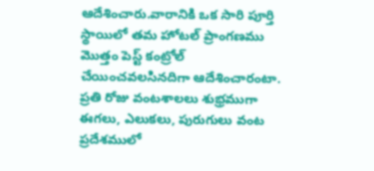ఆదేశించారు.వారానికి ఒక సారి పూర్తి స్థాయిలో తమ హోటల్ ప్రాంగణము మొత్తం పెస్ట్ కంట్రోల్ చేయించవలసినదిగా ఆదేశించారంటా. ప్రతి రోజు వంటశాలలు శుభ్రముగా ఈగలు, ఎలుకలు, పురుగులు వంట ప్రదేశములో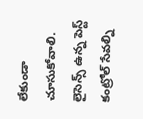లేకుండా చూసుకోవాలి. లైసెన్స్ ఉన్న పెస్ట్ కంట్రోల్ సేవల్ని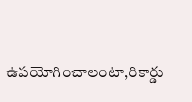ఉపయోగించాలంటా,రికార్డు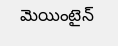మెయింటైన్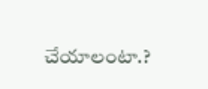చేయాలంటా.?